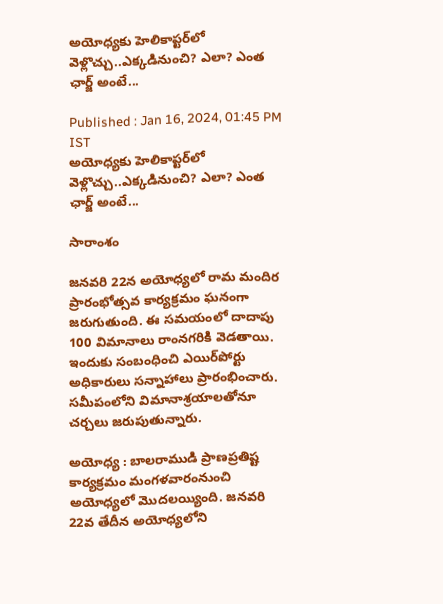అయోధ్యకు హెలికాప్టర్‌లో వెళ్లొచ్చు..ఎక్కడినుంచి? ఎలా? ఎంత ఛార్జ్ అంటే...

Published : Jan 16, 2024, 01:45 PM IST
అయోధ్యకు హెలికాప్టర్‌లో వెళ్లొచ్చు..ఎక్కడినుంచి? ఎలా? ఎంత ఛార్జ్ అంటే...

సారాంశం

జనవరి 22న అయోధ్యలో రామ మందిర ప్రారంభోత్సవ కార్యక్రమం ఘనంగా జరుగుతుంది. ఈ సమయంలో దాదాపు 100 విమానాలు రాంనగరికి వెడతాయి. ఇందుకు సంబంధించి ఎయిర్‌పోర్టు అధికారులు సన్నాహాలు ప్రారంభించారు. సమీపంలోని విమానాశ్రయాలతోనూ చర్చలు జరుపుతున్నారు.

అయోధ్య : బాలరాముడి ప్రాణప్రతిష్ట కార్యక్రమం మంగళవారంనుంచి అయోధ్యలో మొదలయ్యింది. జనవరి 22వ తేదీన అయోధ్యలోని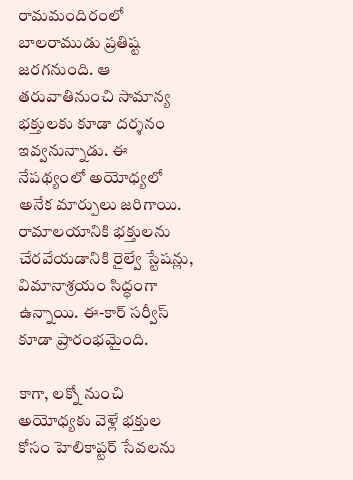రామమందిరంలో బాలరాముడు ప్రతిష్ట జరగనుంది. ఆ తరువాతినుంచి సామాన్య భక్తులకు కూడా దర్శనం ఇవ్వనున్నాడు. ఈ నేపథ్యంలో అయోధ్యలో అనేక మార్పులు జరిగాయి. రామాలయానికి భక్తులను చేరవేయడానికి రైల్వే స్టేషన్లు, విమానాశ్రయం సిద్ధంగా ఉన్నాయి. ఈ-కార్ సర్వీస్ కూడా ప్రారంభమైంది.

కాగా, లక్నో నుంచి అయోధ్యకు వెళ్లే భక్తుల కోసం హెలికాప్టర్ సేవలను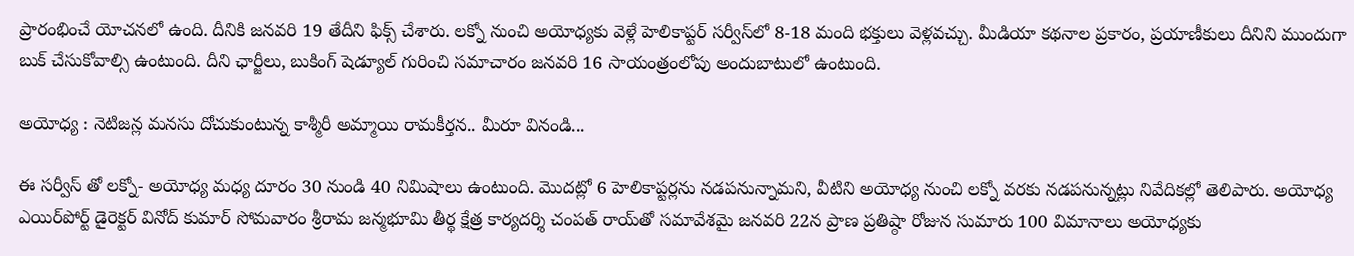ప్రారంభించే యోచనలో ఉంది. దీనికి జనవరి 19 తేదీని ఫిక్స్ చేశారు. లక్నో నుంచి అయోధ్యకు వెళ్లే హెలికాప్టర్ సర్వీస్‌లో 8-18 మంది భక్తులు వెళ్లవచ్చు. మీడియా కథనాల ప్రకారం, ప్రయాణీకులు దీనిని ముందుగా బుక్ చేసుకోవాల్సి ఉంటుంది. దీని ఛార్జీలు, బుకింగ్ షెడ్యూల్ గురించి సమాచారం జనవరి 16 సాయంత్రంలోపు అందుబాటులో ఉంటుంది.

అయోధ్య : నెటిజన్ల మనసు దోచుకుంటున్న కాశ్మీరీ అమ్మాయి రామకీర్తన.. మీరూ వినండి...

ఈ సర్వీస్ తో లక్నో- అయోధ్య మధ్య దూరం 30 నుండి 40 నిమిషాలు ఉంటుంది. మొదట్లో 6 హెలికాప్టర్లను నడపనున్నామని, వీటిని అయోధ్య నుంచి లక్నో వరకు నడపనున్నట్లు నివేదికల్లో తెలిపారు. అయోధ్య ఎయిర్‌పోర్ట్ డైరెక్టర్ వినోద్ కుమార్ సోమవారం శ్రీరామ జన్మభూమి తీర్థ క్షేత్ర కార్యదర్శి చంపత్ రాయ్‌తో సమావేశమై జనవరి 22న ప్రాణ ప్రతిష్ఠా రోజున సుమారు 100 విమానాలు అయోధ్యకు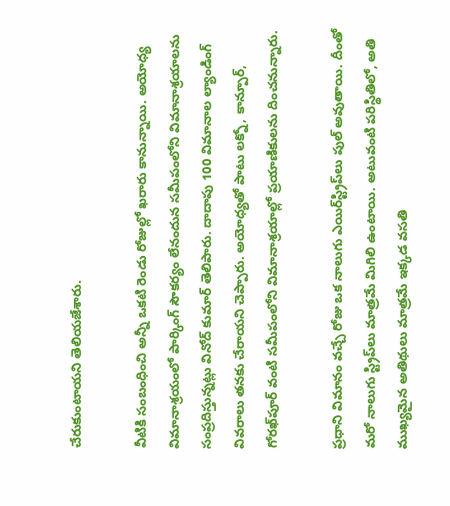చేరుకుంటాయని తెలియజేశారు.

వీటికి సంబంధించి అన్నీ ఒకటి రెండు రోజుల్లో ఖరారు కానున్నాయి. అయోధ్య విమానాశ్రయంలో పార్కింగ్ సౌకర్యం లేనందున సమీపంలోని విమానాశ్రయాలను సంప్రదిస్తున్నట్లు వినోద్ కుమార్ తెలిపారు. దాదాపు 100 విమానాల ల్యాండింగ్ వివరాలు తనకు చేరాయని చెప్పారు. అయోధ్యతో పాటు లక్నో, కాన్పూర్, గోరఖ్‌పూర్ వంటి సమీపంలోని విమానాశ్రయాల్లో ప్రయాణికులను దించనున్నారు.

ప్రధాని విమానం వచ్చే రోజు ఒక నాలుగు ఎయిర్‌స్ట్రిప్‌లు పుల్ అవుతాయి. దీంతో మరో నాలుగు స్ట్రిప్‌లు మాత్రమే మిగిలి ఉంటాయి. అటువంటి పరిస్థితిలో, అతి ముఖ్యమైన అతిథులు మాత్రమే ఇక్కడ వసతి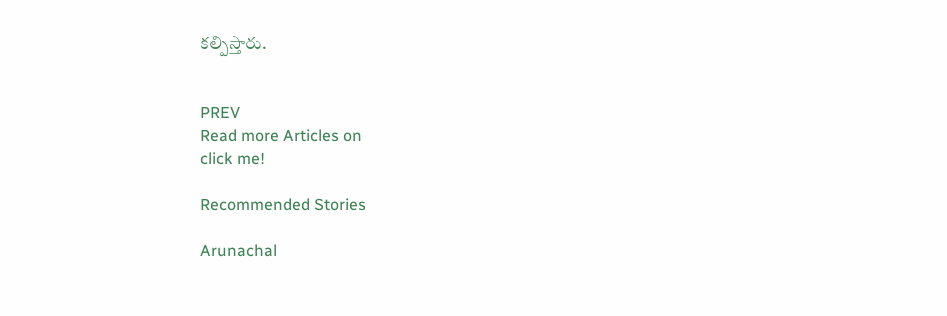కల్పిస్తారు.


PREV
Read more Articles on
click me!

Recommended Stories

Arunachal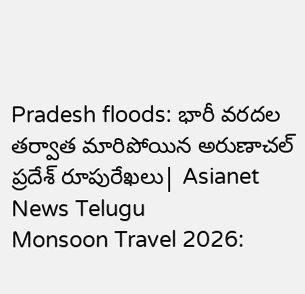Pradesh floods: భారీ వరదల తర్వాత మారిపోయిన అరుణాచల్ ప్రదేశ్ రూపురేఖలు| Asianet News Telugu
Monsoon Travel 2026: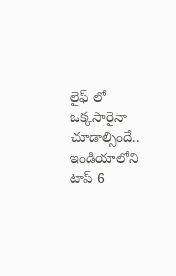లైఫ్ లో ఒక్కసారైనా చూడాల్సిందే.. ఇండియాలోని టాప్ 6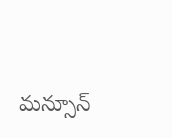మన్సూన్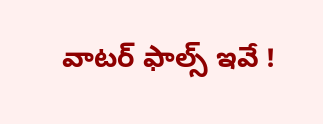వాటర్ ఫాల్స్ ఇవే !